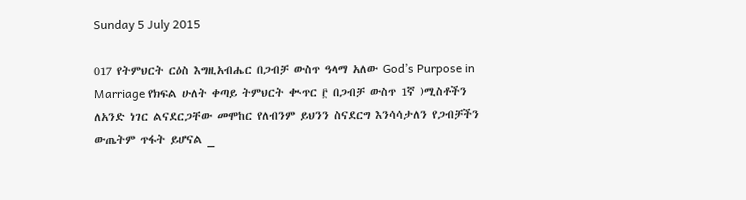Sunday 5 July 2015

017 የትምህርት ርዕስ እግዚአብሔር በጋብቻ ውስጥ ዓላማ አለው God’s Purpose in Marriage የክፍል ሁለት ቀጣይ ትምህርት ቊጥር ፫ በጋብቻ ውስጥ 1ኛ )ሚስቶችን ለአንድ ነገር ልናደርጋቸው መሞከር የለብንም ይህንን ስናደርግ እንሳሳታለን የጋብቻችን ውጤትም ጥፋት ይሆናል _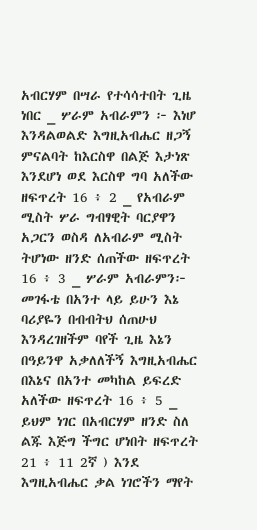አብርሃም በሣራ የተሳሳተበት ጊዜ ነበር _ ሦራም አብራምን ፦ እነሆ እንዳልወልድ እግዚአብሔር ዘጋኝ ምናልባት ከእርስዋ በልጅ እታነጽ እንደሆነ ወደ እርስዋ ግባ አለችው ዘፍጥረት 16 ፥ 2 _ የአብራም ሚስት ሦራ ግብፃዊት ባርያዋን አጋርን ወስዳ ለአብራም ሚስት ትሆነው ዘንድ ሰጠችው ዘፍጥረት 16 ፥ 3 _ ሦራም አብራምን፦ መገፋቴ በአንተ ላይ ይሁን እኔ ባሪያዬን በብብትህ ሰጠሁህ እንዳረገዘችም ባየች ጊዜ እኔን በዓይንዋ አቃለለችኝ እግዚአብሔር በእኔና በአንተ መካከል ይፍረድ አለችው ዘፍጥረት 16 ፥ 5 _ ይህም ነገር በአብርሃም ዘንድ ስለ ልጁ እጅግ ችግር ሆነበት ዘፍጥረት 21 ፥ 11 2ኛ ) እንደ እግዚአብሔር ቃል ነገሮችን ማየት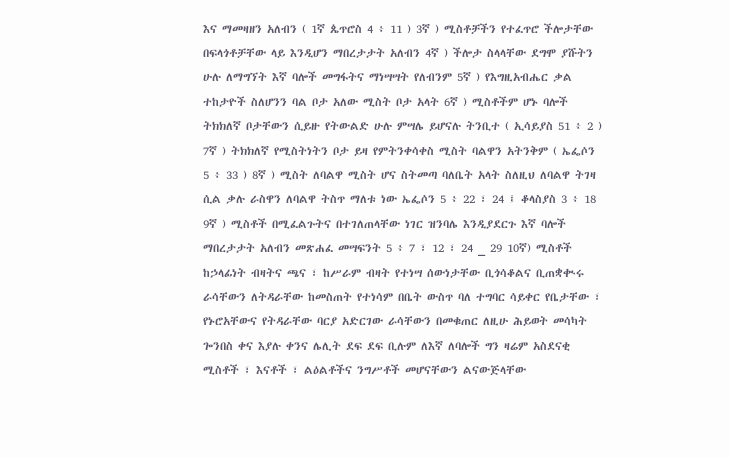እና ማመዛዘን አለብን ( 1ኛ ጴጥሮስ 4 ፥ 11 ) 3ኛ ) ሚስቶቻችን የተፈጥሮ ችሎታቸው በፍላጎቶቻቸው ላይ እንዲሆን ማበረታታት አለብን 4ኛ ) ችሎታ ስላላቸው ደግሞ ያሹትን ሁሉ ለማግኘት እኛ ባሎች መግፋትና ማነሣሣት የለብንም 5ኛ ) የእግዚአብሔር ቃል ተከታዮች ስለሆንን ባል ቦታ አለው ሚስት ቦታ አላት 6ኛ ) ሚስቶችም ሆኑ ባሎች ትክክለኛ ቦታቸውን ሲይዙ የትውልድ ሁሉ ምሣሌ ይሆናሉ ትንቢተ ( ኢሳይያስ 51 ፥ 2 ) 7ኛ ) ትክክለኛ የሚስትነትን ቦታ ይዛ የምትንቀሳቀስ ሚስት ባልዋን አትንቅም ( ኤፌሶን 5 ፥ 33 ) 8ኛ ) ሚስት ለባልዋ ሚስት ሆና ስትመጣ ባለቤት አላት ስለዚህ ለባልዋ ትገዛ ሲል ቃሉ ራስዋን ለባልዋ ትስጥ ማለቱ ነው ኤፌሶን 5 ፥ 22 ፣ 24 ፤ ቆላስያስ 3 ፥ 18 9ኛ ) ሚስቶች በሚፈልጉትና በተገለጠላቸው ነገር ዝንባሌ እንዲያደርጉ እኛ ባሎች ማበረታታት አለብን መጽሐፈ መሣፍንት 5 ፥ 7 ፣ 12 ፣ 24 _ 29 10ኛ) ሚስቶች ከኃላፊነት ብዛትና ጫና ፣ ከሥራም ብዛት የተነሣ ሰውነታቸው ቢጎሳቆልና ቢጠቋቊሩ ራሳቸውን ለትዳራቸው ከመስጠት የተነሳም በቤት ውስጥ ባለ ተግባር ሳይቀር የቤታቸው ፣ የኑሮአቸውና የትዳራቸው ባርያ አድርገው ራሳቸውን በመቁጠር ለዚሁ ሕይወት መሳካት ጐንበስ ቀና እያሉ ቀንና ሌሊት ደፍ ደፍ ቢሉም ለእኛ ለባሎች ግን ዛሬም አስደናቂ ሚስቶች ፣ እናቶች ፣ ልዕልቶችና ንግሥቶች መሆናቸውን ልናውጅላቸው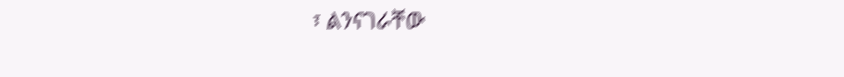፣ ልንናገራቸው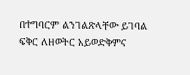በተግባርም ልንገልጽላቸው ይገባል ፍቅር ለዘወትር አይወድቅምና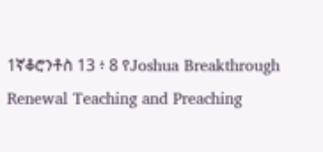1ኛቆሮንቶስ 13 ፥ 8 የJoshua Breakthrough Renewal Teaching and Preaching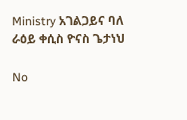Ministry አገልጋይና ባለ ራዕይ ቀሲስ ዮናስ ጌታነህ

No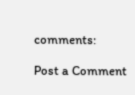comments:

Post a Comment